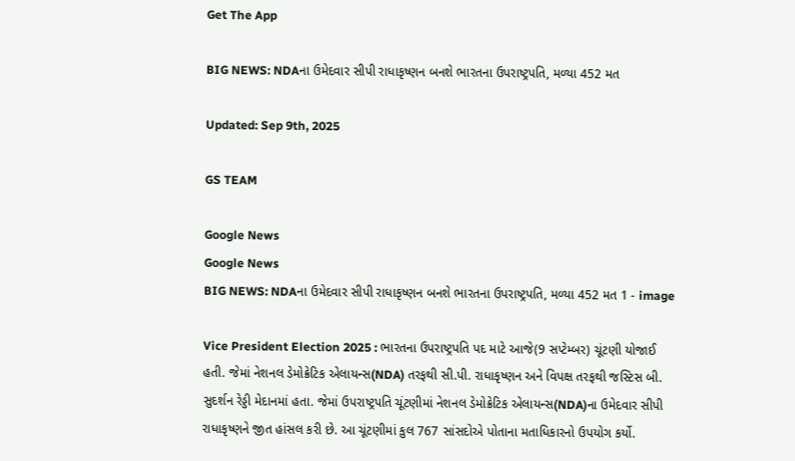Get The App

BIG NEWS: NDAના ઉમેદવાર સીપી રાધાકૃષ્ણન બનશે ભારતના ઉપરાષ્ટ્રપતિ, મળ્યા 452 મત

Updated: Sep 9th, 2025

GS TEAM

Google News
Google News
BIG NEWS: NDAના ઉમેદવાર સીપી રાધાકૃષ્ણન બનશે ભારતના ઉપરાષ્ટ્રપતિ, મળ્યા 452 મત 1 - image

Vice President Election 2025 : ભારતના ઉપરાષ્ટ્રપતિ પદ માટે આજે(9 સપ્ટેમ્બર) ચૂંટણી યોજાઈ હતી. જેમાં નેશનલ ડેમોક્રેટિક એલાયન્સ(NDA) તરફથી સી.પી. રાધાકૃષ્ણન અને વિપક્ષ તરફથી જસ્ટિસ બી. સુદર્શન રેડ્ડી મેદાનમાં હતા. જેમાં ઉપરાષ્ટ્રપતિ ચૂંટણીમાં નેશનલ ડેમોક્રેટિક એલાયન્સ(NDA)ના ઉમેદવાર સીપી રાધાકૃષ્ણને જીત હાંસલ કરી છે. આ ચૂંટણીમાં કુલ 767 સાંસદોએ પોતાના મતાધિકારનો ઉપયોગ કર્યો.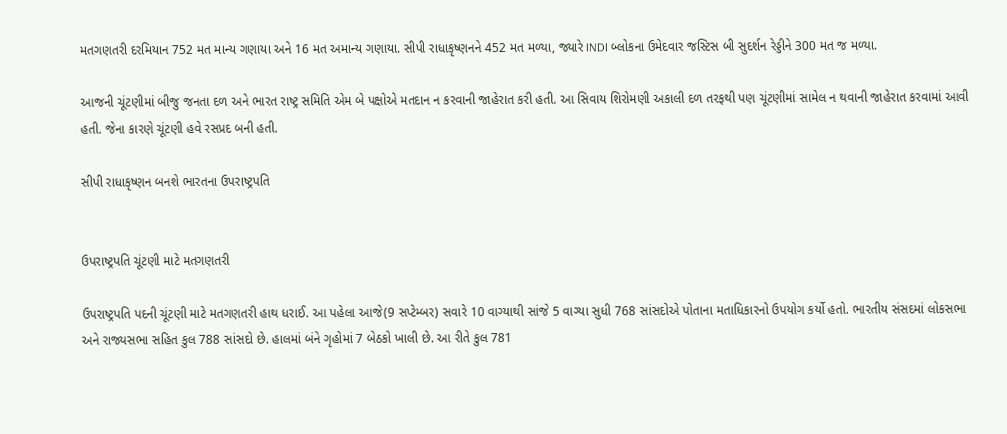મતગણતરી દરમિયાન 752 મત માન્ય ગણાયા અને 16 મત અમાન્ય ગણાયા. સીપી રાધાકૃષ્ણનને 452 મત મળ્યા, જ્યારે INDI બ્લોકના ઉમેદવાર જસ્ટિસ બી સુદર્શન રેડ્ડીને 300 મત જ મળ્યા.

આજની ચૂંટણીમાં બીજુ જનતા દળ અને ભારત રાષ્ટ્ર સમિતિ એમ બે પક્ષોએ મતદાન ન કરવાની જાહેરાત કરી હતી. આ સિવાય શિરોમણી અકાલી દળ તરફથી પણ ચૂંટણીમાં સામેલ ન થવાની જાહેરાત કરવામાં આવી હતી. જેના કારણે ચૂંટણી હવે રસપ્રદ બની હતી.

સીપી રાધાકૃષ્ણન બનશે ભારતના ઉપરાષ્ટ્રપતિ


ઉપરાષ્ટ્રપતિ ચૂંટણી માટે મતગણતરી

ઉપરાષ્ટ્રપતિ પદની ચૂંટણી માટે મતગણતરી હાથ ધરાઈ. આ પહેલા આજે(9 સપ્ટેમ્બર) સવારે 10 વાગ્યાથી સાંજે 5 વાગ્યા સુધી 768 સાંસદોએ પોતાના મતાધિકારનો ઉપયોગ કર્યો હતો. ભારતીય સંસદમાં લોકસભા અને રાજ્યસભા સહિત કુલ 788 સાંસદો છે. હાલમાં બંને ગૃહોમાં 7 બેઠકો ખાલી છે. આ રીતે કુલ 781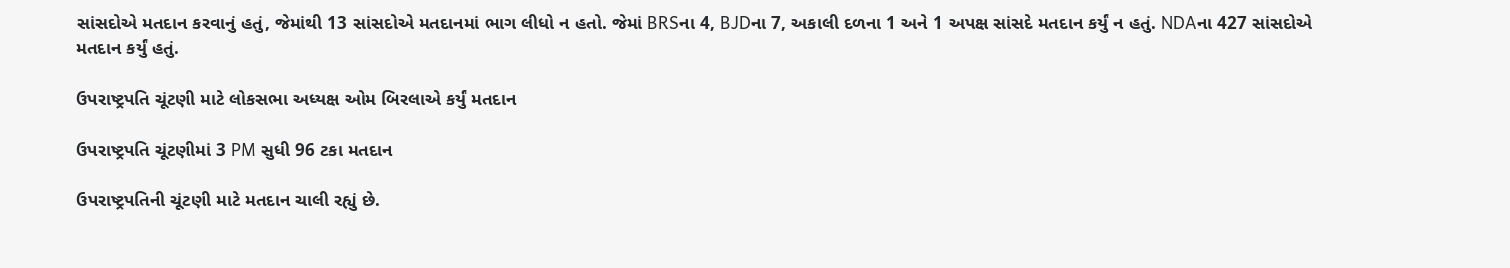સાંસદોએ મતદાન કરવાનું હતું, જેમાંથી 13 સાંસદોએ મતદાનમાં ભાગ લીધો ન હતો. જેમાં BRSના 4, BJDના 7, અકાલી દળના 1 અને 1 અપક્ષ સાંસદે મતદાન કર્યું ન હતું. NDAના 427 સાંસદોએ મતદાન કર્યું હતું.

ઉપરાષ્ટ્રપતિ ચૂંટણી માટે લોકસભા અધ્યક્ષ ઓમ બિરલાએ કર્યું મતદાન

ઉપરાષ્ટ્રપતિ ચૂંટણીમાં 3 PM સુધી 96 ટકા મતદાન

ઉપરાષ્ટ્રપતિની ચૂંટણી માટે મતદાન ચાલી રહ્યું છે.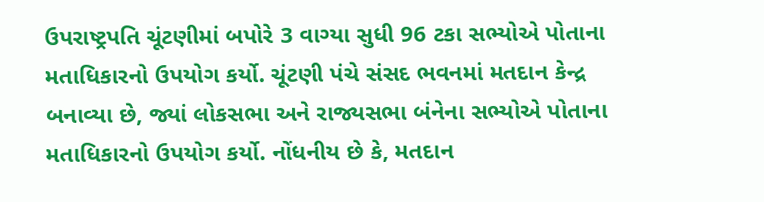ઉપરાષ્ટ્રપતિ ચૂંટણીમાં બપોરે 3 વાગ્યા સુધી 96 ટકા સભ્યોએ પોતાના મતાધિકારનો ઉપયોગ કર્યો. ચૂંટણી પંચે સંસદ ભવનમાં મતદાન કેન્દ્ર બનાવ્યા છે, જ્યાં લોકસભા અને રાજ્યસભા બંનેના સભ્યોએ પોતાના મતાધિકારનો ઉપયોગ કર્યો. નોંધનીય છે કે, મતદાન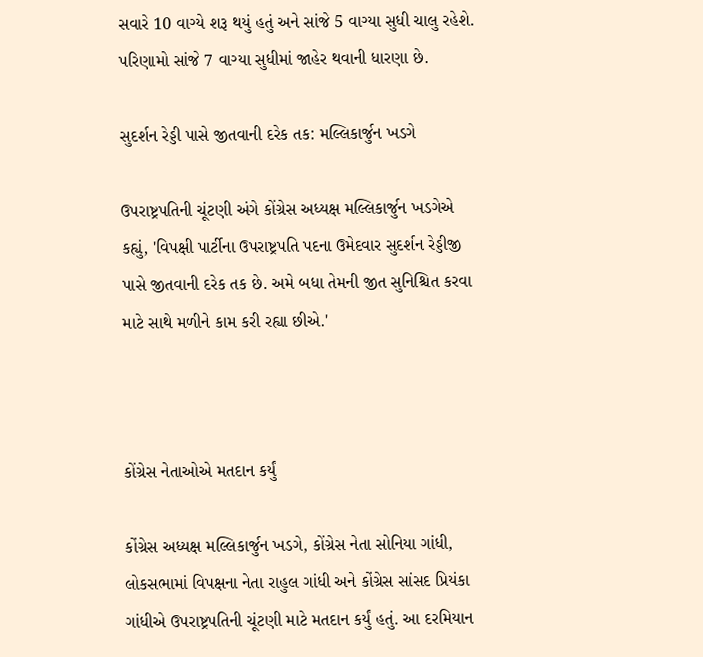સવારે 10 વાગ્યે શરૂ થયું હતું અને સાંજે 5 વાગ્યા સુધી ચાલુ રહેશે. પરિણામો સાંજે 7 વાગ્યા સુધીમાં જાહેર થવાની ધારણા છે.

સુદર્શન રેડ્ડી પાસે જીતવાની દરેક તક: મલ્લિકાર્જુન ખડગે

ઉપરાષ્ટ્રપતિની ચૂંટણી અંગે કોંગ્રેસ અધ્યક્ષ મલ્લિકાર્જુન ખડગેએ કહ્યું, 'વિપક્ષી પાર્ટીના ઉપરાષ્ટ્રપતિ પદના ઉમેદવાર સુદર્શન રેડ્ડીજી પાસે જીતવાની દરેક તક છે. અમે બધા તેમની જીત સુનિશ્ચિત કરવા માટે સાથે મળીને કામ કરી રહ્યા છીએ.'



કોંગ્રેસ નેતાઓએ મતદાન કર્યું

કોંગ્રેસ અધ્યક્ષ મલ્લિકાર્જુન ખડગે, કોંગ્રેસ નેતા સોનિયા ગાંધી, લોકસભામાં વિપક્ષના નેતા રાહુલ ગાંધી અને કોંગ્રેસ સાંસદ પ્રિયંકા ગાંધીએ ઉપરાષ્ટ્રપતિની ચૂંટણી માટે મતદાન કર્યું હતું. આ દરમિયાન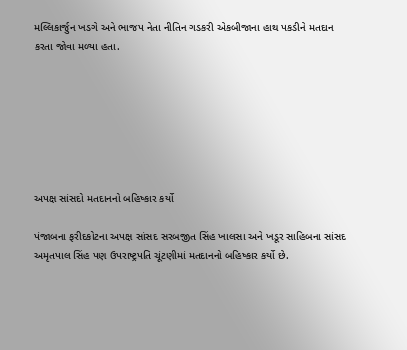મલ્લિકાર્જુન ખડગે અને ભાજપ નેતા નીતિન ગડકરી એકબીજાના હાથ પકડીને મતદાન કરતા જોવા મળ્યા હતા.







અપક્ષ સાંસદો મતદાનનો બહિષ્કાર કર્યો

પંજાબના ફરીદકોટના અપક્ષ સાંસદ સરબજીત સિંહ ખાલસા અને ખડૂર સાહિબના સાંસદ અમૃતપાલ સિંહ પણ ઉપરાષ્ટ્રપતિ ચૂંટણીમાં મતદાનનો બહિષ્કાર કર્યો છે.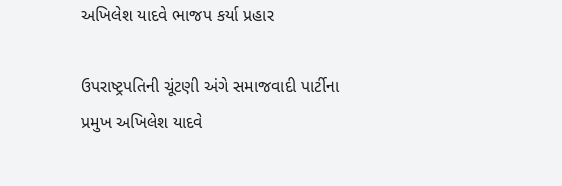અખિલેશ યાદવે ભાજપ કર્યા પ્રહાર

ઉપરાષ્ટ્રપતિની ચૂંટણી અંગે સમાજવાદી પાર્ટીના પ્રમુખ અખિલેશ યાદવે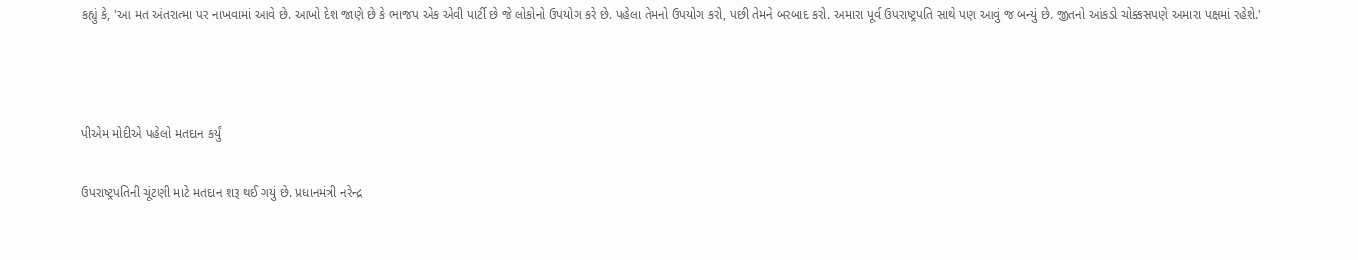કહ્યું કે, 'આ મત અંતરાત્મા પર નાખવામાં આવે છે. આખો દેશ જાણે છે કે ભાજપ એક એવી પાર્ટી છે જે લોકોનો ઉપયોગ કરે છે. પહેલા તેમનો ઉપયોગ કરો, પછી તેમને બરબાદ કરો. અમારા પૂર્વ ઉપરાષ્ટ્રપતિ સાથે પણ આવું જ બન્યું છે. જીતનો આંકડો ચોક્કસપણે અમારા પક્ષમાં રહેશે.'



પીએમ મોદીએ પહેલો મતદાન કર્યું

ઉપરાષ્ટ્રપતિની ચૂંટણી માટે મતદાન શરૂ થઈ ગયું છે. પ્રધાનમંત્રી નરેન્દ્ર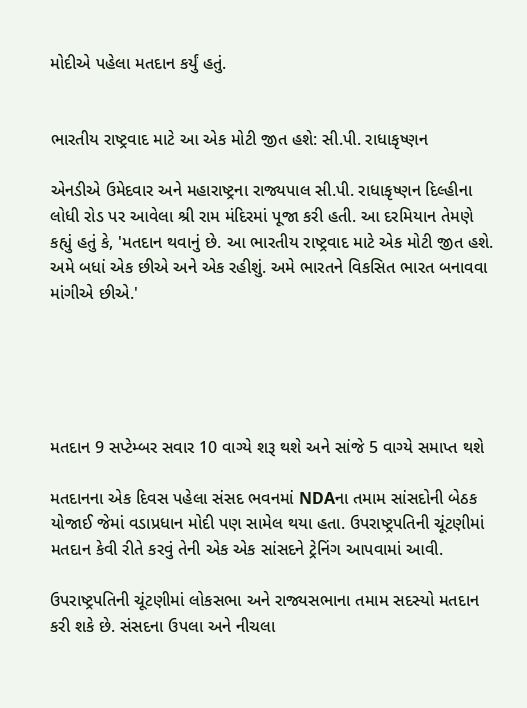મોદીએ પહેલા મતદાન કર્યું હતું.


ભારતીય રાષ્ટ્રવાદ માટે આ એક મોટી જીત હશે: સી.પી. રાધાકૃષ્ણન

એનડીએ ઉમેદવાર અને મહારાષ્ટ્રના રાજ્યપાલ સી.પી. રાધાકૃષ્ણન દિલ્હીના લોધી રોડ પર આવેલા શ્રી રામ મંદિરમાં પૂજા કરી હતી. આ દરમિયાન તેમણે કહ્યું હતું કે, 'મતદાન થવાનું છે. આ ભારતીય રાષ્ટ્રવાદ માટે એક મોટી જીત હશે. અમે બધાં એક છીએ અને એક રહીશું. અમે ભારતને વિકસિત ભારત બનાવવા માંગીએ છીએ.'





મતદાન 9 સપ્ટેમ્બર સવાર 10 વાગ્યે શરૂ થશે અને સાંજે 5 વાગ્યે સમાપ્ત થશે

મતદાનના એક દિવસ પહેલા સંસદ ભવનમાં NDAના તમામ સાંસદોની બેઠક યોજાઈ જેમાં વડાપ્રધાન મોદી પણ સામેલ થયા હતા. ઉપરાષ્ટ્રપતિની ચૂંટણીમાં મતદાન કેવી રીતે કરવું તેની એક એક સાંસદને ટ્રેનિંગ આપવામાં આવી.

ઉપરાષ્ટ્રપતિની ચૂંટણીમાં લોકસભા અને રાજ્યસભાના તમામ સદસ્યો મતદાન કરી શકે છે. સંસદના ઉપલા અને નીચલા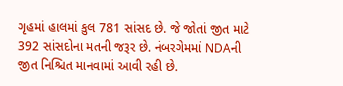ગૃહમાં હાલમાં કુલ 781 સાંસદ છે. જે જોતાં જીત માટે 392 સાંસદોના મતની જરૂર છે. નંબરગેમમાં NDAની જીત નિશ્ચિત માનવામાં આવી રહી છે.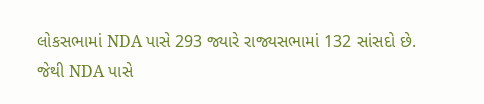લોકસભામાં NDA પાસે 293 જ્યારે રાજ્યસભામાં 132 સાંસદો છે. જેથી NDA પાસે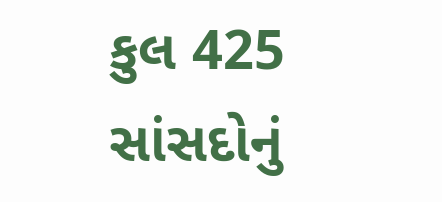કુલ 425 સાંસદોનું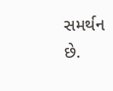સમર્થન છે.